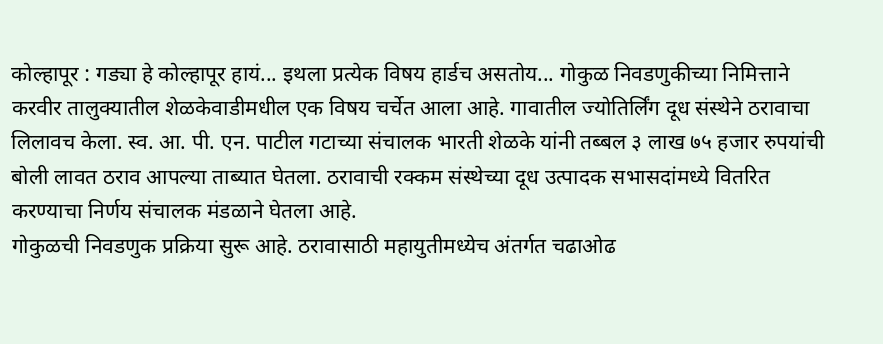कोल्हापूर : गड्या हे कोल्हापूर हायं... इथला प्रत्येक विषय हार्डच असतोय... गोकुळ निवडणुकीच्या निमित्ताने करवीर तालुक्यातील शेळकेवाडीमधील एक विषय चर्चेत आला आहे. गावातील ज्योतिर्लिंग दूध संस्थेने ठरावाचा लिलावच केला. स्व. आ. पी. एन. पाटील गटाच्या संचालक भारती शेळके यांनी तब्बल ३ लाख ७५ हजार रुपयांची बोली लावत ठराव आपल्या ताब्यात घेतला. ठरावाची रक्कम संस्थेच्या दूध उत्पादक सभासदांमध्ये वितरित करण्याचा निर्णय संचालक मंडळाने घेतला आहे.
गोकुळची निवडणुक प्रक्रिया सुरू आहे. ठरावासाठी महायुतीमध्येच अंतर्गत चढाओढ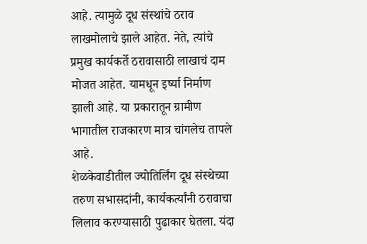आहे. त्यामुळे दूध संस्थांचे ठराव लाखमोलाचे झाले आहेत. नेते, त्यांचे प्रमुख कार्यकर्ते ठरावासाठी लाखाचं दाम मोजत आहेत. यामधून इर्ष्या निर्माण झाली आहे. या प्रकारातून ग्रामीण भागातील राजकारण मात्र चांगलेच तापले आहे.
शेळकेवाडीतील ज्योतिर्लिंग दूध संस्थेच्या तरुण सभासदांनी, कार्यकर्त्यांनी ठरावाचा लिलाव करण्यासाठी पुढाकार घेतला. यंदा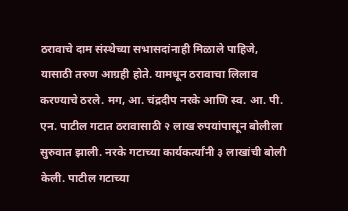ठरावाचे दाम संस्थेच्या सभासदांनाही मिळाले पाहिजे, यासाठी तरुण आग्रही होते. यामधून ठरावाचा लिलाव करण्याचे ठरले. मग, आ. चंद्रदीप नरके आणि स्व. आ. पी. एन. पाटील गटात ठरावासाठी २ लाख रुपयांपासून बोलीला सुरुवात झाली. नरके गटाच्या कार्यकर्त्यांनी ३ लाखांची बोली केली. पाटील गटाच्या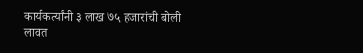कार्यकर्त्यांनी ३ लाख ७५ हजारांची बोली लावत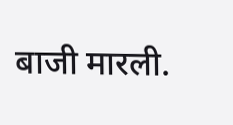बाजी मारली.